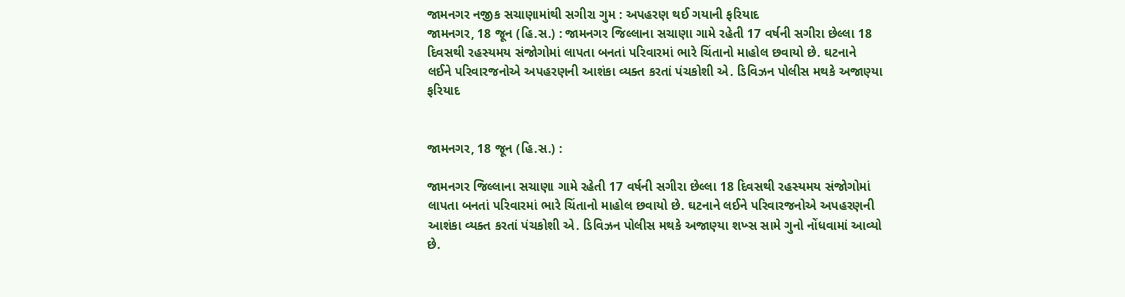જામનગર નજીક સચાણામાંથી સગીરા ગુમ : અપહરણ થઈ ગયાની ફરિયાદ
જામનગર, 18 જૂન (હિ.સ.) : જામનગર જિલ્લાના સચાણા ગામે રહેતી 17 વર્ષની સગીરા છેલ્લા 18 દિવસથી રહસ્યમય સંજોગોમાં લાપતા બનતાં પરિવારમાં ભારે ચિંતાનો માહોલ છવાયો છે. ઘટનાને લઈને પરિવારજનોએ અપહરણની આશંકા વ્યક્ત કરતાં પંચકોશી એ. ડિવિઝન પોલીસ મથકે અજાણ્યા
ફરિયાદ


જામનગર, 18 જૂન (હિ.સ.) :

જામનગર જિલ્લાના સચાણા ગામે રહેતી 17 વર્ષની સગીરા છેલ્લા 18 દિવસથી રહસ્યમય સંજોગોમાં લાપતા બનતાં પરિવારમાં ભારે ચિંતાનો માહોલ છવાયો છે. ઘટનાને લઈને પરિવારજનોએ અપહરણની આશંકા વ્યક્ત કરતાં પંચકોશી એ. ડિવિઝન પોલીસ મથકે અજાણ્યા શખ્સ સામે ગુનો નોંધવામાં આવ્યો છે.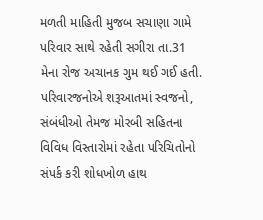મળતી માહિતી મુજબ સચાણા ગામે પરિવાર સાથે રહેતી સગીરા તા.31 મેના રોજ અચાનક ગુમ થઈ ગઈ હતી. પરિવારજનોએ શરૂઆતમાં સ્વજનો, સંબંધીઓ તેમજ મોરબી સહિતના વિવિધ વિસ્તારોમાં રહેતા પરિચિતોનો સંપર્ક કરી શોધખોળ હાથ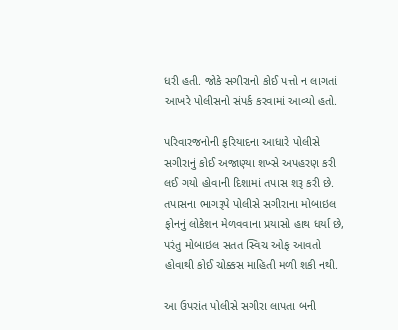ધરી હતી. જોકે સગીરાનો કોઈ પત્તો ન લાગતાં આખરે પોલીસનો સંપર્ક કરવામાં આવ્યો હતો.

પરિવારજનોની ફરિયાદના આધારે પોલીસે સગીરાનું કોઈ અજાણ્યા શખ્સે અપહરણ કરી લઈ ગયો હોવાની દિશામાં તપાસ શરૂ કરી છે. તપાસના ભાગરૂપે પોલીસે સગીરાના મોબાઇલ ફોનનું લોકેશન મેળવવાના પ્રયાસો હાથ ધર્યા છે, પરંતુ મોબાઇલ સતત સ્વિચ ઓફ આવતો હોવાથી કોઈ ચોક્કસ માહિતી મળી શકી નથી.

આ ઉપરાંત પોલીસે સગીરા લાપતા બની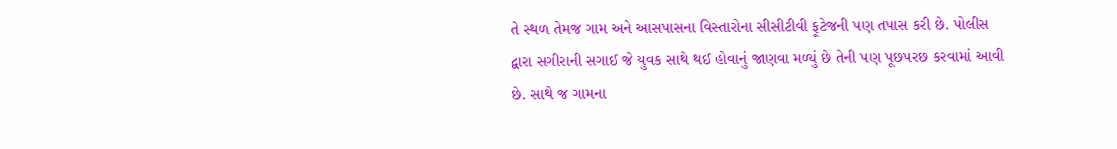તે સ્થળ તેમજ ગામ અને આસપાસના વિસ્તારોના સીસીટીવી ફૂટેજની પણ તપાસ કરી છે. પોલીસ દ્વારા સગીરાની સગાઈ જે યુવક સાથે થઈ હોવાનું જાણવા મળ્યું છે તેની પણ પૂછપરછ કરવામાં આવી છે. સાથે જ ગામના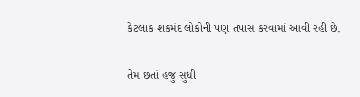કેટલાક શકમંદ લોકોની પણ તપાસ કરવામાં આવી રહી છે.

તેમ છતાં હજુ સુધી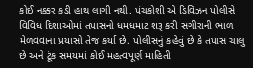કોઈ નક્કર કડી હાથ લાગી નથી. પંચકોશી એ ડિવિઝન પોલીસે વિવિધ દિશાઓમાં તપાસનો ધમધમાટ શરૂ કરી સગીરાની ભાળ મેળવવાના પ્રયાસો તેજ કર્યા છે. પોલીસનું કહેવું છે કે તપાસ ચાલુ છે અને ટૂંક સમયમાં કોઈ મહત્વપૂર્ણ માહિતી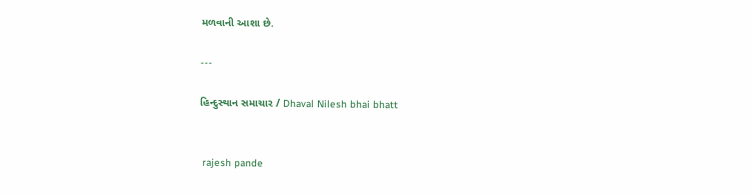મળવાની આશા છે.

---

હિન્દુસ્થાન સમાચાર / Dhaval Nilesh bhai bhatt


 rajesh pande